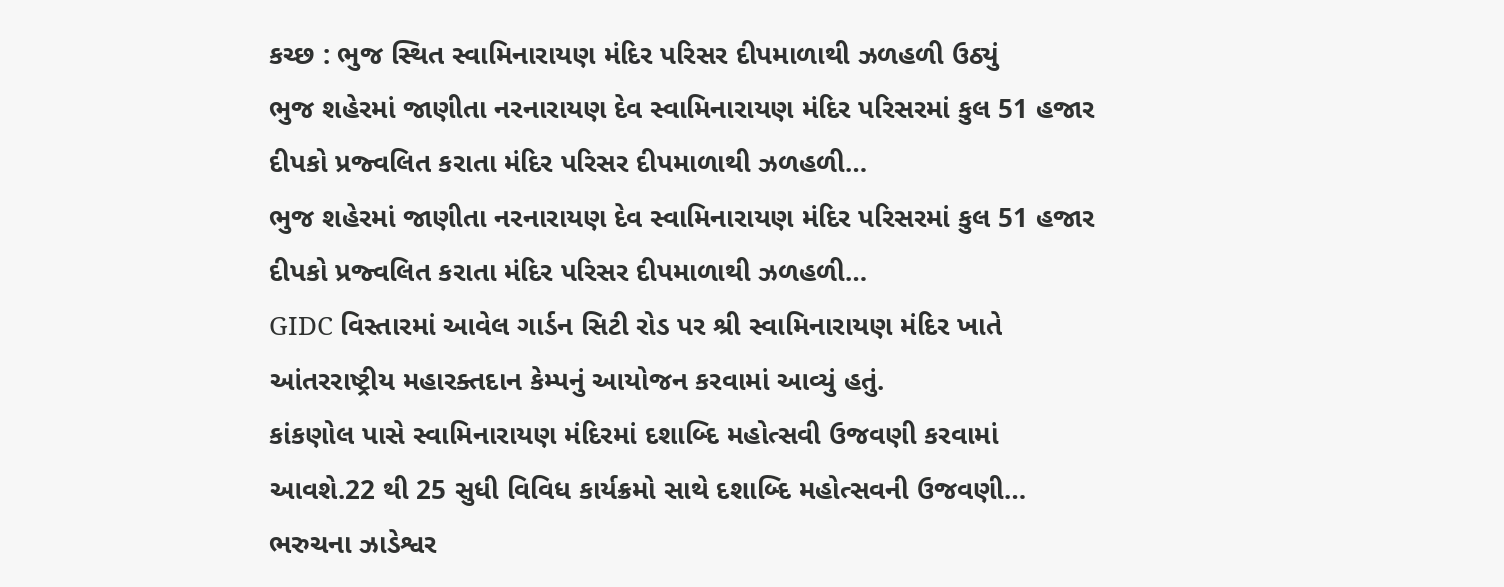કચ્છ : ભુજ સ્થિત સ્વામિનારાયણ મંદિર પરિસર દીપમાળાથી ઝળહળી ઉઠ્યું
ભુજ શહેરમાં જાણીતા નરનારાયણ દેવ સ્વામિનારાયણ મંદિર પરિસરમાં કુલ 51 હજાર દીપકો પ્રજ્વલિત કરાતા મંદિર પરિસર દીપમાળાથી ઝળહળી…
ભુજ શહેરમાં જાણીતા નરનારાયણ દેવ સ્વામિનારાયણ મંદિર પરિસરમાં કુલ 51 હજાર દીપકો પ્રજ્વલિત કરાતા મંદિર પરિસર દીપમાળાથી ઝળહળી…
GIDC વિસ્તારમાં આવેલ ગાર્ડન સિટી રોડ પર શ્રી સ્વામિનારાયણ મંદિર ખાતે આંતરરાષ્ટ્રીય મહારક્તદાન કેમ્પનું આયોજન કરવામાં આવ્યું હતું.
કાંકણોલ પાસે સ્વામિનારાયણ મંદિરમાં દશાબ્દિ મહોત્સવી ઉજવણી કરવામાં આવશે.22 થી 25 સુધી વિવિધ કાર્યક્રમો સાથે દશાબ્દિ મહોત્સવની ઉજવણી…
ભરુચના ઝાડેશ્વર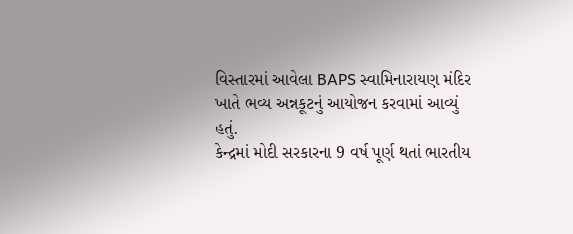વિસ્તારમાં આવેલા BAPS સ્વામિનારાયણ મંદિર ખાતે ભવ્ય અન્નકૂટનું આયોજન કરવામાં આવ્યું હતું.
કેન્દ્રમાં મોદી સરકારના 9 વર્ષ પૂર્ણ થતાં ભારતીય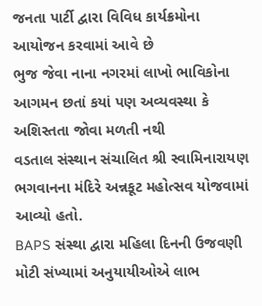જનતા પાર્ટી દ્વારા વિવિધ કાર્યક્રમોના આયોજન કરવામાં આવે છે
ભુજ જેવા નાના નગરમાં લાખો ભાવિકોના આગમન છતાં કયાં પણ અવ્યવસ્થા કે અશિસ્તતા જોવા મળતી નથી
વડતાલ સંસ્થાન સંચાલિત શ્રી સ્વામિનારાયણ ભગવાનના મંદિરે અન્નકૂટ મહોત્સવ યોજવામાં આવ્યો હતો.
BAPS સંસ્થા દ્વારા મહિલા દિનની ઉજવણી મોટી સંખ્યામાં અનુયાયીઓએ લાભ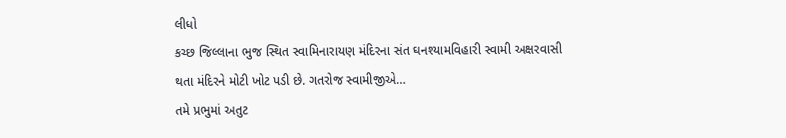લીધો
કચ્છ જિલ્લાના ભુજ સ્થિત સ્વામિનારાયણ મંદિરના સંત ઘનશ્યામવિહારી સ્વામી અક્ષરવાસી થતા મંદિરને મોટી ખોટ પડી છે. ગતરોજ સ્વામીજીએ…
તમે પ્રભુમાં અતુટ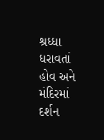શ્રધ્ધા ધરાવતાં હોવ અને મંદિરમાં દર્શન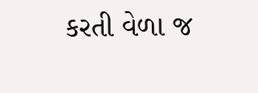કરતી વેળા જ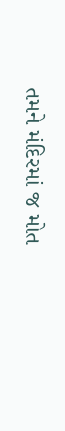તમને મંદિરમાં જ મોત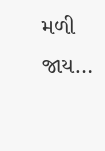મળી જાય…